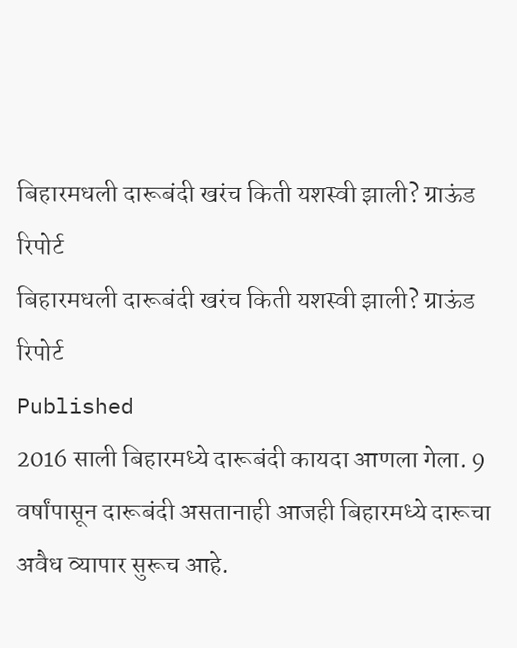बिहारमधली दारूबंदी खरंच किती यशस्वी झाली? ग्राऊंड रिपोर्ट
बिहारमधली दारूबंदी खरंच किती यशस्वी झाली? ग्राऊंड रिपोर्ट
Published
2016 साली बिहारमध्ये दारूबंदी कायदा आणला गेला. 9 वर्षांपासून दारूबंदी असतानाही आजही बिहारमध्ये दारूचा अवैध व्यापार सुरूच आहे.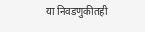या निवडणुकीतही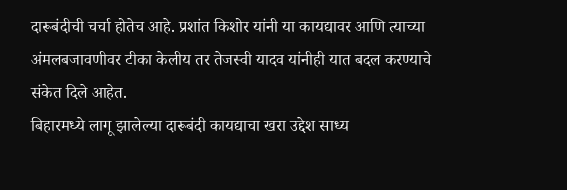दारूबंदीची चर्चा होतेच आहे. प्रशांत किशोर यांनी या कायद्यावर आणि त्याच्या अंमलबजावणीवर टीका केलीय तर तेजस्वी यादव यांनीही यात बदल करण्याचे संकेत दिले आहेत.
बिहारमध्ये लागू झालेल्या दारूबंदी कायद्याचा खरा उद्देश साध्य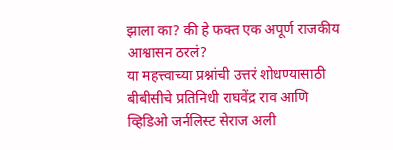झाला का? की हे फक्त एक अपूर्ण राजकीय आश्वासन ठरलं?
या महत्त्वाच्या प्रश्नांची उत्तरं शोधण्यासाठी बीबीसीचे प्रतिनिधी राघवेंद्र राव आणि व्हिडिओ जर्नलिस्ट सेराज अली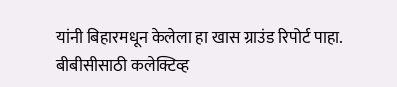यांनी बिहारमधून केलेला हा खास ग्राउंड रिपोर्ट पाहा.
बीबीसीसाठी कलेक्टिव्ह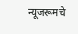न्यूजरूमचे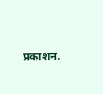प्रकाशन.